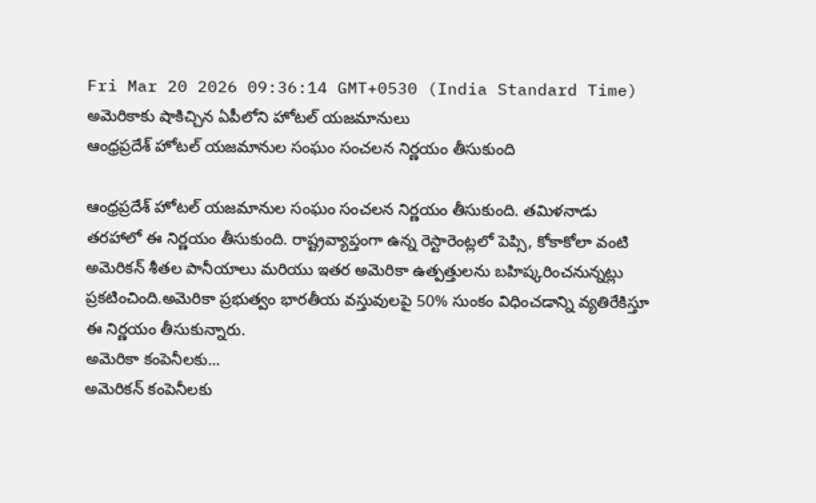Fri Mar 20 2026 09:36:14 GMT+0530 (India Standard Time)
అమెరికాకు షాకిచ్చిన ఏపీలోని హోటల్ యజమానులు
ఆంధ్రప్రదేశ్ హోటల్ యజమానుల సంఘం సంచలన నిర్ణయం తీసుకుంది

ఆంధ్రప్రదేశ్ హోటల్ యజమానుల సంఘం సంచలన నిర్ణయం తీసుకుంది. తమిళనాడు తరహాలో ఈ నిర్ణయం తీసుకుంది. రాష్ట్రవ్యాప్తంగా ఉన్న రెస్టారెంట్లలో పెప్సి, కోకాకోలా వంటి అమెరికన్ శీతల పానీయాలు మరియు ఇతర అమెరికా ఉత్పత్తులను బహిష్కరించనున్నట్లు ప్రకటించింది.అమెరికా ప్రభుత్వం భారతీయ వస్తువులపై 50% సుంకం విధించడాన్ని వ్యతిరేకిస్తూ ఈ నిర్ణయం తీసుకున్నారు.
అమెరికా కంపెనీలకు...
అమెరికన్ కంపెనీలకు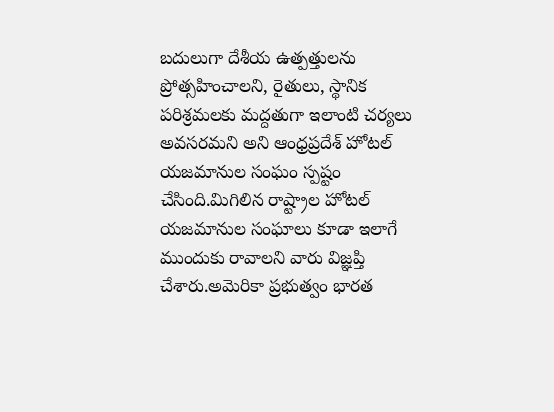బదులుగా దేశీయ ఉత్పత్తులను ప్రోత్సహించాలని, రైతులు, స్థానిక పరిశ్రమలకు మద్దతుగా ఇలాంటి చర్యలు అవసరమని అని ఆంధ్రప్రదేశ్ హోటల్ యజమానుల సంఘం స్పష్టం చేసింది.మిగిలిన రాష్ట్రాల హోటల్ యజమానుల సంఘాలు కూడా ఇలాగే ముందుకు రావాలని వారు విజ్ఞప్తి చేశారు.అమెరికా ప్రభుత్వం భారత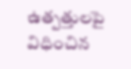ఉత్పత్తులపై విధించిన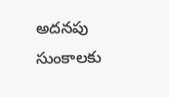అదనపు సుంకాలకు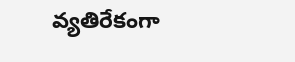వ్యతిరేకంగా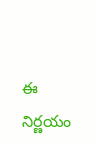ఈ నిర్ణయం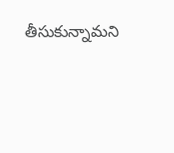తీసుకున్నామని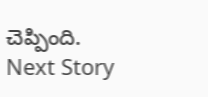చెప్పింది.
Next Story